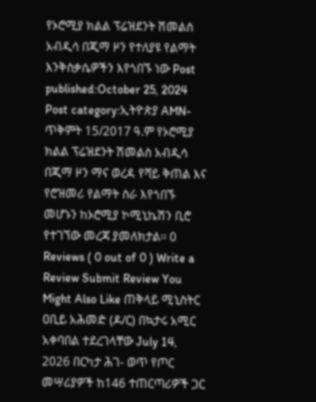የኦሮሚያ ክልል ፕሬዝደንት ሽመልስ አብዲሳ በጂማ ዞን የተለያዩ የልማት እንቅስቃሴዎችን እየጎበኙ ነው Post published:October 25, 2024 Post category:ኢትዮጵያ AMN- ጥቅምት 15/2017 ዓ.ም የኦሮሚያ ክልል ፕሬዝደንት ሽመልስ አብዲሳ በጂማ ዞን ማና ወረዳ የሻይ ቅጠል እና የሮዝመሪ የልማት ስራ እየጎበኙ መሆኑን ከኦሮሚያ ኮሚኒኬሽን ቢሮ የተገኘው መረጃ ያመለክታል፡፡ 0 Reviews ( 0 out of 0 ) Write a Review Submit Review You Might Also Like ጠቅላይ ሚኒስትር ዐቢይ አሕመድ (ዶ/ር) በኳታሩ አሚር አቀባበል ተደረገላቸው July 14, 2026 በርካታ ሕገ- ወጥ የጦር መሣሪያዎች ከ146 ተጠርጣሪዎች ጋር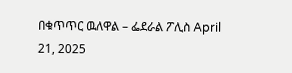በቁጥጥር ዉለዋል – ፌደራል ፖሊስ April 21, 2025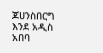ጆሀንስበርግ እንደ አዲስ አበባ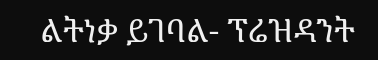ልትነቃ ይገባል- ፕሬዝዳንት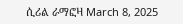ሲሪል ራማፎዛ March 8, 2025